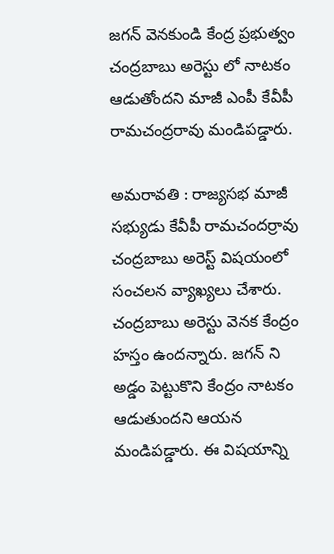జగన్ వెనకుండి కేంద్ర ప్రభుత్వం చంద్రబాబు అరెస్టు లో నాటకం ఆడుతోందని మాజీ ఎంపీ కేవీపీ రామచంద్రరావు మండిపడ్డారు.

అమరావతి : రాజ్యసభ మాజీ సభ్యుడు కేవీపీ రామచందర్రావు చంద్రబాబు అరెస్ట్ విషయంలో సంచలన వ్యాఖ్యలు చేశారు. చంద్రబాబు అరెస్టు వెనక కేంద్రం హస్తం ఉందన్నారు. జగన్ ని అడ్డం పెట్టుకొని కేంద్రం నాటకం ఆడుతుందని ఆయన మండిపడ్డారు. ఈ విషయాన్ని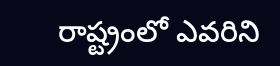రాష్ట్రంలో ఎవరిని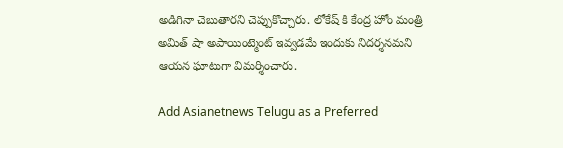అడిగినా చెబుతారని చెప్పుకొచ్చారు. లోకేష్ కి కేంద్ర హోం మంత్రి అమిత్ షా అపాయింట్మెంట్ ఇవ్వడమే ఇందుకు నిదర్శనమని ఆయన ఘాటుగా విమర్శించారు.

Add Asianetnews Telugu as a Preferred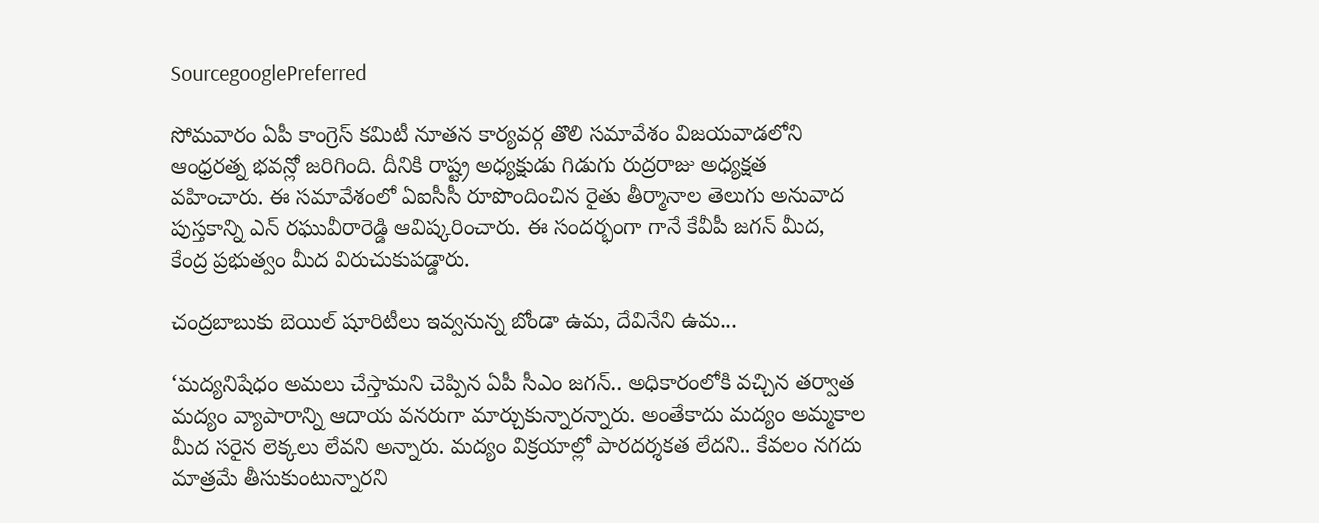SourcegooglePreferred

సోమవారం ఏపీ కాంగ్రెస్ కమిటీ నూతన కార్యవర్గ తొలి సమావేశం విజయవాడలోని ఆంధ్రరత్న భవన్లో జరిగింది. దీనికి రాష్ట్ర అధ్యక్షుడు గిడుగు రుద్రరాజు అధ్యక్షత వహించారు. ఈ సమావేశంలో ఏఐసీసీ రూపొందించిన రైతు తీర్మానాల తెలుగు అనువాద పుస్తకాన్ని ఎన్ రఘువీరారెడ్డి ఆవిష్కరించారు. ఈ సందర్భంగా గానే కేవీపీ జగన్ మీద, కేంద్ర ప్రభుత్వం మీద విరుచుకుపడ్డారు.

చంద్రబాబుకు బెయిల్ షూరిటీలు ఇవ్వనున్న బోండా ఉమ, దేవినేని ఉమ...

‘మద్యనిషేధం అమలు చేస్తామని చెప్పిన ఏపీ సీఎం జగన్.. అధికారంలోకి వచ్చిన తర్వాత మద్యం వ్యాపారాన్ని ఆదాయ వనరుగా మార్చుకున్నారన్నారు. అంతేకాదు మద్యం అమ్మకాల మీద సరైన లెక్కలు లేవని అన్నారు. మద్యం విక్రయాల్లో పారదర్శకత లేదని.. కేవలం నగదు మాత్రమే తీసుకుంటున్నారని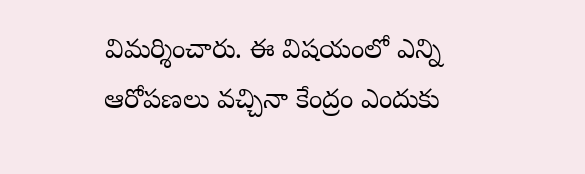విమర్శించారు. ఈ విషయంలో ఎన్ని ఆరోపణలు వచ్చినా కేంద్రం ఎందుకు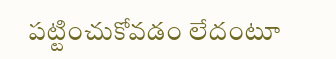పట్టించుకోవడం లేదంటూ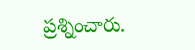ప్రశ్నించారు.